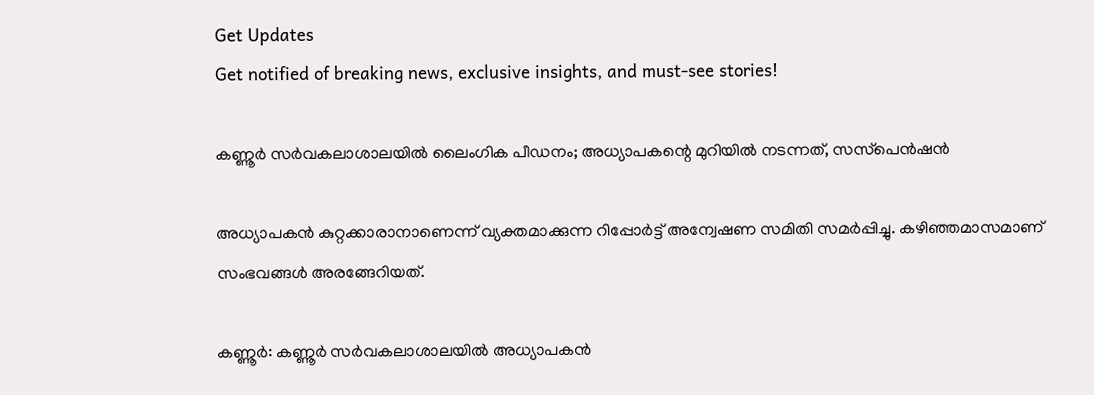Get Updates
Get notified of breaking news, exclusive insights, and must-see stories!

കണ്ണൂര്‍ സര്‍വകലാശാലയില്‍ ലൈംഗിക പീഡനം; അധ്യാപകന്റെ മുറിയില്‍ നടന്നത്, സസ്‌പെന്‍ഷന്‍

അധ്യാപകന്‍ കുറ്റക്കാരാനാണെന്ന് വ്യക്തമാക്കുന്ന റിപ്പോര്‍ട്ട് അന്വേഷണ സമിതി സമര്‍പ്പിച്ചു. കഴിഞ്ഞമാസമാണ് സംഭവങ്ങള്‍ അരങ്ങേറിയത്.

കണ്ണൂര്‍: കണ്ണൂര്‍ സര്‍വകലാശാലയില്‍ അധ്യാപകന്‍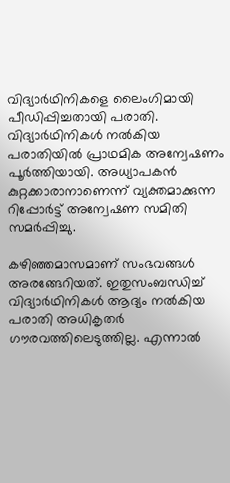വിദ്യാര്‍ഥിനികളെ ലൈംഗിമായി പീഡിപ്പിച്ചതായി പരാതി. വിദ്യാര്‍ഥിനികള്‍ നല്‍കിയ പരാതിയില്‍ പ്രാഥമിക അന്വേഷണം പൂര്‍ത്തിയായി. അധ്യാപകന്‍ കുറ്റക്കാരാനാണെന്ന് വ്യക്തമാക്കുന്ന റിപ്പോര്‍ട്ട് അന്വേഷണ സമിതി സമര്‍പ്പിച്ചു.

കഴിഞ്ഞമാസമാണ് സംഭവങ്ങള്‍ അരങ്ങേറിയത്. ഇതുസംബന്ധിച്ച് വിദ്യാര്‍ഥിനികള്‍ ആദ്യം നല്‍കിയ പരാതി അധികൃതര്‍ ഗൗരവത്തിലെടുത്തില്ല. എന്നാല്‍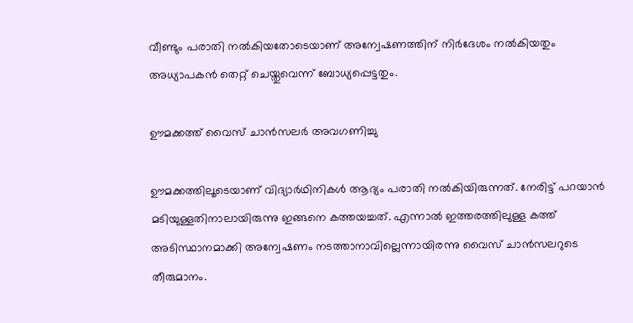വീണ്ടും പരാതി നല്‍കിയതോടെയാണ് അന്വേഷണത്തിന് നിര്‍ദേശം നല്‍കിയതും അധ്യാപകന്‍ തെറ്റ് ചെയ്തുവെന്ന് ബോധ്യപ്പെട്ടതും.

ഊമക്കത്ത് വൈസ് ചാന്‍സലര്‍ അവഗണിച്ചു

ഊമക്കത്തിലൂടെയാണ് വിദ്യാര്‍ഥിനികള്‍ ആദ്യം പരാതി നല്‍കിയിരുന്നത്. നേരിട്ട് പറയാന്‍ മടിയുള്ളതിനാലായിരുന്നു ഇങ്ങനെ കത്തയച്ചത്. എന്നാല്‍ ഇത്തരത്തിലുള്ള കത്ത് അടിസ്ഥാനമാക്കി അന്വേഷണം നടത്താനാവില്ലെന്നായിരന്നു വൈസ് ചാന്‍സലറുടെ തീരുമാനം.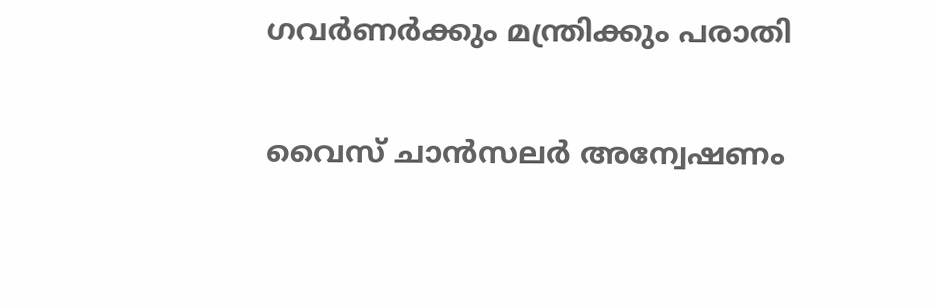ഗവര്‍ണര്‍ക്കും മന്ത്രിക്കും പരാതി

വൈസ് ചാന്‍സലര്‍ അന്വേഷണം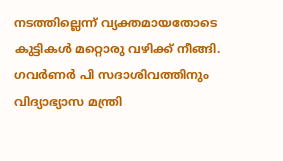നടത്തില്ലെന്ന് വ്യക്തമായതോടെ കുട്ടികള്‍ മറ്റൊരു വഴിക്ക് നീങ്ങി. ഗവര്‍ണര്‍ പി സദാശിവത്തിനും വിദ്യാഭ്യാസ മന്ത്രി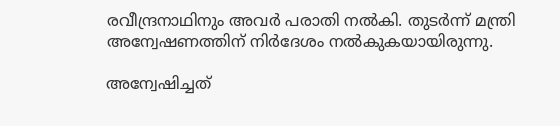രവീന്ദ്രനാഥിനും അവര്‍ പരാതി നല്‍കി. തുടര്‍ന്ന് മന്ത്രി അന്വേഷണത്തിന് നിര്‍ദേശം നല്‍കുകയായിരുന്നു.

അന്വേഷിച്ചത്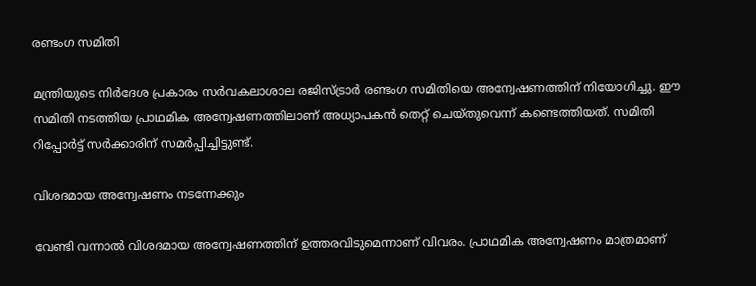രണ്ടംഗ സമിതി

മന്ത്രിയുടെ നിര്‍ദേശ പ്രകാരം സര്‍വകലാശാല രജിസ്ട്രാര്‍ രണ്ടംഗ സമിതിയെ അന്വേഷണത്തിന് നിയോഗിച്ചു. ഈ സമിതി നടത്തിയ പ്രാഥമിക അന്വേഷണത്തിലാണ് അധ്യാപകന്‍ തെറ്റ് ചെയ്തുവെന്ന് കണ്ടെത്തിയത്. സമിതി റിപ്പോര്‍ട്ട് സര്‍ക്കാരിന് സമര്‍പ്പിച്ചിട്ടുണ്ട്.

വിശദമായ അന്വേഷണം നടന്നേക്കും

വേണ്ടി വന്നാല്‍ വിശദമായ അന്വേഷണത്തിന് ഉത്തരവിടുമെന്നാണ് വിവരം. പ്രാഥമിക അന്വേഷണം മാത്രമാണ്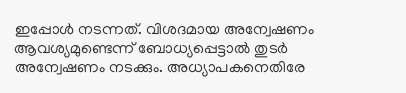ഇപ്പോള്‍ നടന്നത്. വിശദമായ അന്വേഷണം ആവശ്യമുണ്ടെന്ന് ബോധ്യപ്പെട്ടാല്‍ തുടര്‍ അന്വേഷണം നടക്കും. അധ്യാപകനെതിരേ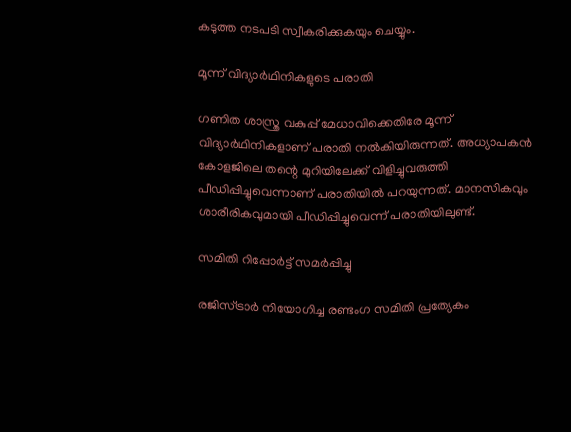കടുത്ത നടപടി സ്വീകരിക്കുകയും ചെയ്യും.

മൂന്ന് വിദ്യാര്‍ഥിനികളുടെ പരാതി

ഗണിത ശാസ്ത്ര വകുപ്പ് മേധാവിക്കെതിരേ മൂന്ന് വിദ്യാര്‍ഥിനികളാണ് പരാതി നല്‍കിയിരുന്നത്. അധ്യാപകന്‍ കോളജിലെ തന്റെ മുറിയിലേക്ക് വിളിച്ചുവരുത്തി പീഡിപ്പിച്ചുവെന്നാണ് പരാതിയില്‍ പറയുന്നത്. മാനസികവും ശാരീരികവുമായി പീഡിപ്പിച്ചുവെന്ന് പരാതിയിലുണ്ട്.

സമിതി റിപ്പോര്‍ട്ട് സമര്‍പ്പിച്ചു

രജിസ്ട്രാര്‍ നിയോഗിച്ച രണ്ടംഗ സമിതി പ്രത്യേകം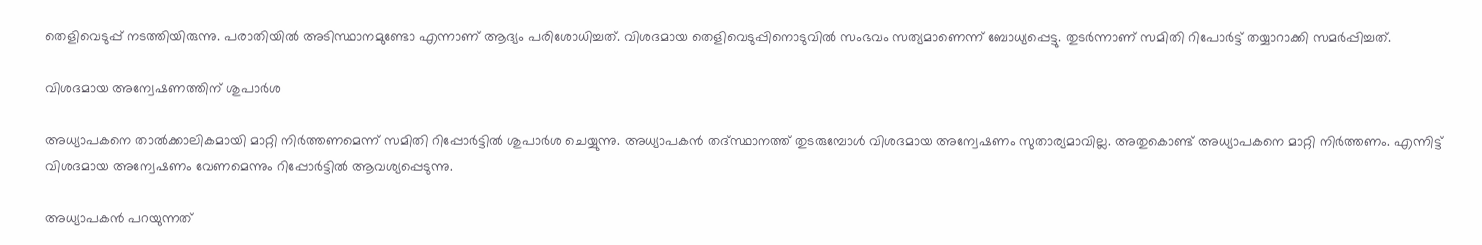തെളിവെടുപ്പ് നടത്തിയിരുന്നു. പരാതിയില്‍ അടിസ്ഥാനമുണ്ടോ എന്നാണ് ആദ്യം പരിശോധിച്ചത്. വിശദമായ തെളിവെടുപ്പിനൊടുവില്‍ സംഭവം സത്യമാണെന്ന് ബോധ്യപ്പെട്ടു. തുടര്‍ന്നാണ് സമിതി റിപോര്‍ട്ട് തയ്യാറാക്കി സമര്‍പ്പിച്ചത്.

വിശദമായ അന്വേഷണത്തിന് ശുപാര്‍ശ

അധ്യാപകനെ താല്‍ക്കാലികമായി മാറ്റി നിര്‍ത്തണമെന്ന് സമിതി റിപ്പോര്‍ട്ടില്‍ ശുപാര്‍ശ ചെയ്യുന്നു. അധ്യാപകന്‍ തദ്സ്ഥാനത്ത് തുടരുമ്പോള്‍ വിശദമായ അന്വേഷണം സുതാര്യമാവില്ല. അതുകൊണ്ട് അധ്യാപകനെ മാറ്റി നിര്‍ത്തണം. എന്നിട്ട് വിശദമായ അന്വേഷണം വേണമെന്നും റിപ്പോര്‍ട്ടില്‍ ആവശ്യപ്പെടുന്നു.

അധ്യാപകന്‍ പറയുന്നത്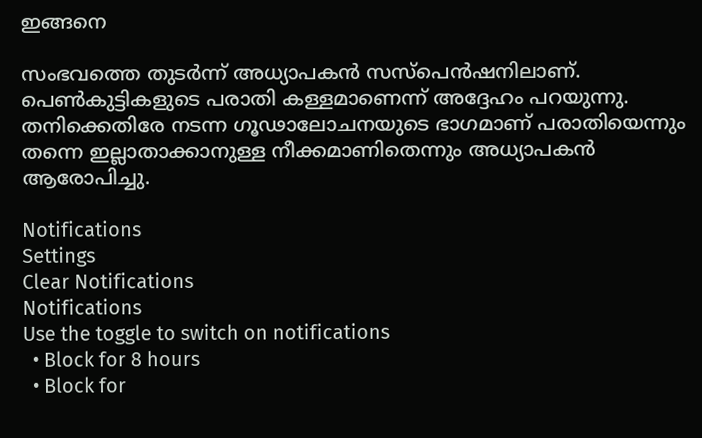ഇങ്ങനെ

സംഭവത്തെ തുടര്‍ന്ന് അധ്യാപകന്‍ സസ്‌പെന്‍ഷനിലാണ്. പെണ്‍കുട്ടികളുടെ പരാതി കള്ളമാണെന്ന് അദ്ദേഹം പറയുന്നു. തനിക്കെതിരേ നടന്ന ഗൂഢാലോചനയുടെ ഭാഗമാണ് പരാതിയെന്നും തന്നെ ഇല്ലാതാക്കാനുള്ള നീക്കമാണിതെന്നും അധ്യാപകന്‍ ആരോപിച്ചു.

Notifications
Settings
Clear Notifications
Notifications
Use the toggle to switch on notifications
  • Block for 8 hours
  • Block for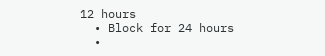12 hours
  • Block for 24 hours
  •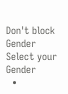Don't block
Gender
Select your Gender
  •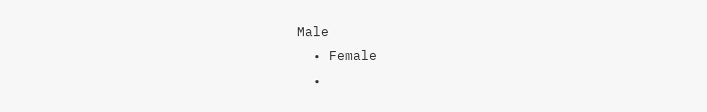Male
  • Female
  •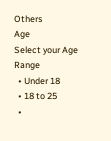Others
Age
Select your Age Range
  • Under 18
  • 18 to 25
  •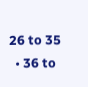26 to 35
  • 36 to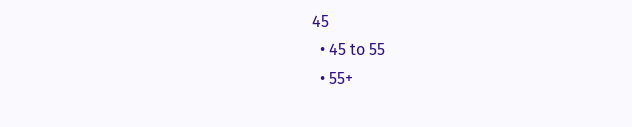45
  • 45 to 55
  • 55+